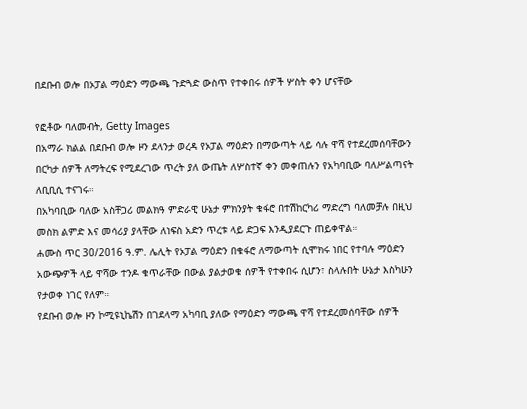በደቡብ ወሎ በኦፓል ማዕድን ማውጫ ጉድጓድ ውስጥ የተቀበሩ ሰዎች ሦስት ቀን ሆናቸው

የፎቶው ባለመብት, Getty Images
በአማራ ክልል በደቡብ ወሎ ዞን ደላንታ ወረዳ የኦፓል ማዕድን በማውጣት ላይ ሳሉ ዋሻ የተደረመሰባቸውን በርካታ ሰዎች ለማትረፍ የሚደረገው ጥረት ያለ ውጤት ለሦስተኛ ቀን መቀጠሉን የአካባቢው ባለሥልጣናት ለቢቢሲ ተናገሩ።
በአካባቢው ባለው አስቸጋሪ መልክዓ ምድራዊ ሁኔታ ምክንያት ቁፋሮ በተሽከርካሪ ማድረግ ባለመቻሉ በዚህ መስክ ልምድ እና መሳሪያ ያላቸው ለነፍስ አድን ጥረቱ ላይ ድጋፍ እንዲያደርጉ ጠይቀዋል።
ሐሙስ ጥር 30/2016 ዓ.ም. ሌሊት የኦፓል ማዕድን በቁፋሮ ለማውጣት ሲሞክሩ ነበር የተባሉ ማዕድን አውጭዎች ላይ ዋሻው ተንዶ ቁጥራቸው በውል ያልታወቁ ሰዎች የተቀበሩ ሲሆን፣ ስላሉበት ሁኔታ እስካሁን የታወቀ ነገር የለም።
የደቡብ ወሎ ዞን ኮሚዩኒኬሽን በገደላማ አካባቢ ያለው የማዕድን ማውጫ ዋሻ የተደረመሰባቸው ሰዎች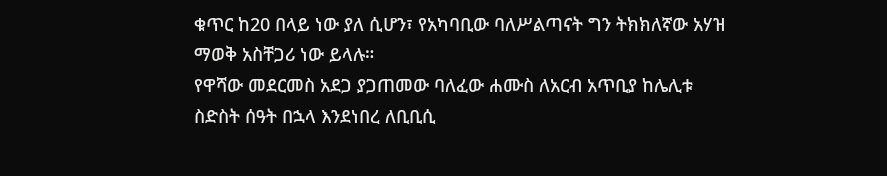ቁጥር ከ20 በላይ ነው ያለ ሲሆን፣ የአካባቢው ባለሥልጣናት ግን ትክክለኛው አሃዝ ማወቅ አስቸጋሪ ነው ይላሉ።
የዋሻው መደርመስ አደጋ ያጋጠመው ባለፈው ሐሙስ ለአርብ አጥቢያ ከሌሊቱ ስድስት ሰዓት በኋላ እንደነበረ ለቢቢሲ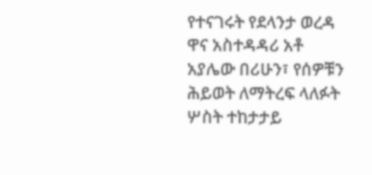የተናገሩት የደላንታ ወረዳ ዋና አስተዳዳሪ አቶ አያሌው በሪሁን፣ የሰዎቹን ሕይወት ለማትረፍ ላለፉት ሦስት ተከታታይ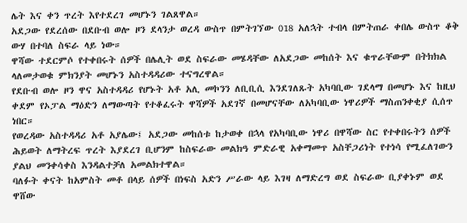ሌት እና ቀን ጥረት እየተደረገ መሆኑን ገልጸዋል።
አደጋው የደረሰው በደቡብ ወሎ ዞን ደላንታ ወረዳ ውስጥ በምትገኘው 018 አለኋት ተብላ በምትጠራ ቀበሌ ውስጥ ቆቅ ውሃ በተባለ ስፍራ ላይ ነው።
ዋሻው ተደርምሶ የተቀበሩት ሰዎች በሌሊት ወደ ስፍራው መሄዳቸው ለአደጋው መከሰት እና ቁጥራቸውም በትክክል ላለመታወቁ ምክንያት መሆኑን አስተዳዳሪው ተናግረዋል።
የደቡብ ወሎ ዞን ዋና አስተዳዳሪ የሆኑት አቶ አሊ መኮንን ለቢቢሲ እንደገለጹት አካባቢው ገደላማ በመሆኑ እና ከዚህ ቀደም የኦፓል ማዕድን ለማውጣት የተቆፈሩት ዋሻዎች አደገኛ በመሆናቸው ለአካባቢው ነዋሪዎች ማስጠንቀቂያ ሲሰጥ ነበር።
የወረዳው አስተዳዳሪ አቶ አያሌው፤ አደጋው መከሰቱ ከታወቀ በኋላ የአካባቢው ነዋሪ በዋሻው ስር የተቀበሩትን ሰዎች ሕይወት ለማትረፍ ጥረት እያደረገ ቢሆንም ከስፍራው መልክዓ ምድራዊ አቀማመጥ አስቸጋሪነት የተነሳ የሚፈለገውን ያልህ መንቀሳቀስ እንዳልተቻለ አመልክተዋል።
ባለፉት ቀናት ከአምስት መቶ በላይ ሰዎች በነፍስ አድን ሥራው ላይ እገዛ ለማድረግ ወደ ስፍራው ቢያቀኑም ወደ ዋሸው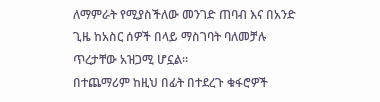ለማምራት የሚያስችለው መንገድ ጠባብ እና በአንድ ጊዜ ከአስር ሰዎች በላይ ማስገባት ባለመቻሉ ጥረታቸው አዝጋሚ ሆኗል።
በተጨማሪም ከዚህ በፊት በተደረጉ ቁፋሮዎች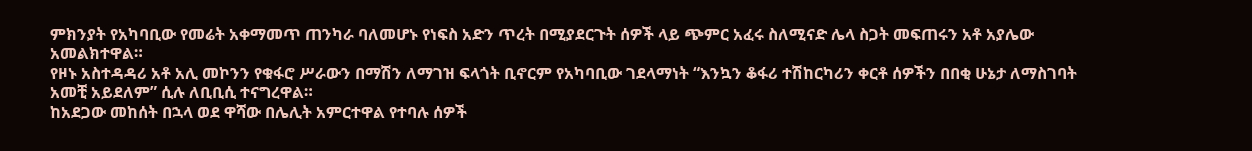ምክንያት የአካባቢው የመሬት አቀማመጥ ጠንካራ ባለመሆኑ የነፍስ አድን ጥረት በሚያደርጉት ሰዎች ላይ ጭምር አፈሩ ስለሚናድ ሌላ ስጋት መፍጠሩን አቶ አያሌው አመልክተዋል።
የዞኑ አስተዳዳሪ አቶ አሊ መኮንን የቁፋሮ ሥራውን በማሽን ለማገዝ ፍላጎት ቢኖርም የአካባቢው ገደላማነት “እንኳን ቆፋሪ ተሽከርካሪን ቀርቶ ሰዎችን በበቂ ሁኔታ ለማስገባት አመቺ አይደለም” ሲሉ ለቢቢሲ ተናግረዋል።
ከአደጋው መከሰት በኋላ ወደ ዋሻው በሌሊት አምርተዋል የተባሉ ሰዎች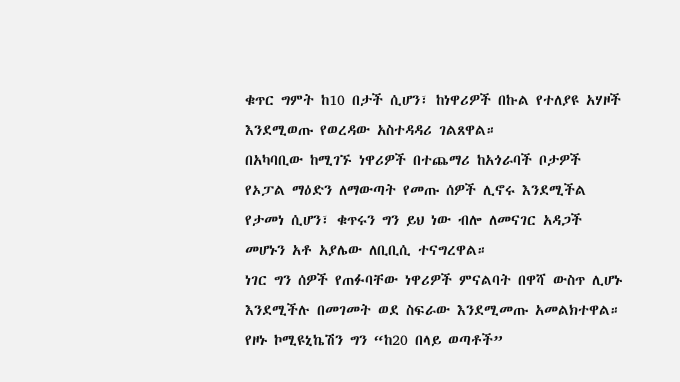ቁጥር ግምት ከ10 በታች ሲሆን፣ ከነዋሪዎች በኩል የተለያዩ አሃዞች እንደሚወጡ የወረዳው አስተዳዳሪ ገልጸዋል።
በአካባቢው ከሚገኙ ነዋሪዎች በተጨማሪ ከአጎራባች ቦታዎች የኦፓል ማዕድን ለማውጣት የመጡ ሰዎች ሊኖሩ እንደሚችል የታመነ ሲሆን፣ ቁጥሩን ግን ይህ ነው ብሎ ለመናገር አዳጋች መሆኑን አቶ አያሌው ለቢቢሲ ተናግረዋል።
ነገር ግን ሰዎች የጠፉባቸው ነዋሪዎች ምናልባት በዋሻ ውስጥ ሊሆኑ እንደሚችሉ በመገመት ወደ ስፍራው እንደሚመጡ አመልክተዋል።
የዞኑ ኮሚዩኒኬሽን ግን “ከ20 በላይ ወጣቶች”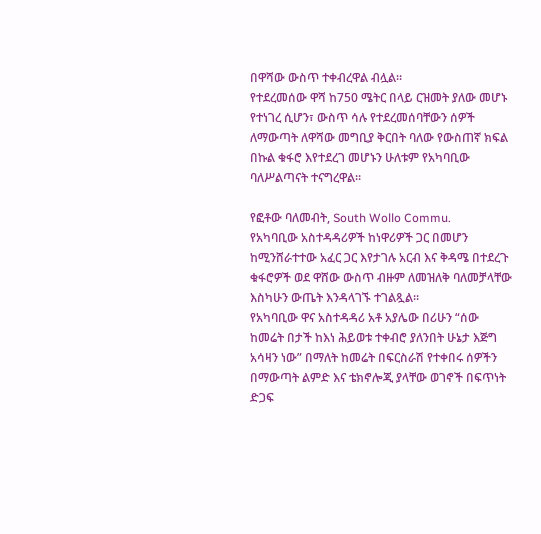በዋሻው ውስጥ ተቀብረዋል ብሏል።
የተደረመሰው ዋሻ ከ750 ሜትር በላይ ርዝመት ያለው መሆኑ የተነገረ ሲሆን፣ ውስጥ ሳሉ የተደረመሰባቸውን ሰዎች ለማውጣት ለዋሻው መግቢያ ቅርበት ባለው የውስጠኛ ክፍል በኩል ቁፋሮ እየተደረገ መሆኑን ሁለቱም የአካባቢው ባለሥልጣናት ተናግረዋል።

የፎቶው ባለመብት, South Wollo Commu.
የአካባቢው አስተዳዳሪዎች ከነዋሪዎች ጋር በመሆን ከሚንሸራተተው አፈር ጋር እየታገሉ አርብ እና ቅዳሜ በተደረጉ ቁፋሮዎች ወደ ዋሸው ውስጥ ብዙም ለመዝለቅ ባለመቻላቸው እስካሁን ውጤት እንዳላገኙ ተገልጿል።
የአካባቢው ዋና አስተዳዳሪ አቶ አያሌው በሪሁን “ሰው ከመሬት በታች ከእነ ሕይወቱ ተቀብሮ ያለንበት ሁኔታ እጅግ አሳዛን ነው” በማለት ከመሬት በፍርስራሽ የተቀበሩ ሰዎችን በማውጣት ልምድ እና ቴክኖሎጂ ያላቸው ወገኖች በፍጥነት ድጋፍ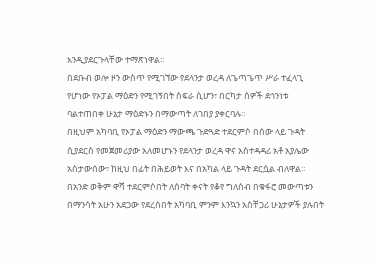እንዲያደርጉላቸው ተማጽነዋል።
በደቡብ ወሎ ዞን ውስጥ የሚገኘው የደላንታ ወረዳ ለጌጣጌጥ ሥራ ተፈላጊ የሆነው የኦፓል ማዕድን የሚገኝበት ስፍራ ሲሆን፣ በርካታ ሰዎች ደኅንነቱ ባልተጠበቀ ሁኔታ ማዕድኑን በማውጣት ለገበያ ያቀርባሉ።
በዚህም አካባቢ የኦፓል ማዕድን ማውጫ ጉድጓድ ተደርምሶ በሰው ላይ ጉዳት ሲያደርስ የመጀመሪያው አለመሆኑን የደላንታ ወረዳ ዋና አስተዳዳሪ አቶ አያሌው አስታውሰው፣ ከዚህ በፊት በሕይወት እና በአካል ላይ ጉዳት ደርሷል ብለዋል።
በአንድ ወቅም ዋሻ ተደርምሶበት ለሰባት ቀናት የቆየ ግለሰብ በቁፋሮ መውጣቱን በማንሳት አሁን አደጋው የደረሰበት አካባቢ ምንም እንኳን አስቸጋሪ ሁኔታዎች ያሉበት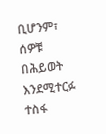ቢሆንም፣ ሰዎቹ በሕይወት እንደሚተርፉ ተስፋ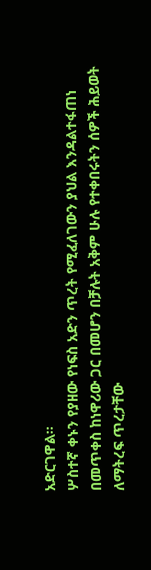አድርገዋል።
ሦስተኛ ቀኑን የያዘው የነፍስ አድን ጥረት የሚፈለገውን ያህል እንዳልተፋጠነ በመጥቀስ ከነዋሪው ጋር በመሆን በቻሉት አቅም ሁሉ የተቀበሩትን ሰዎች ሕይወት ለማትረፍ ጥረታቸው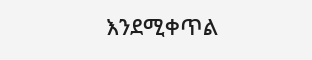እንደሚቀጥል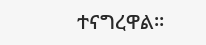ተናግረዋል።